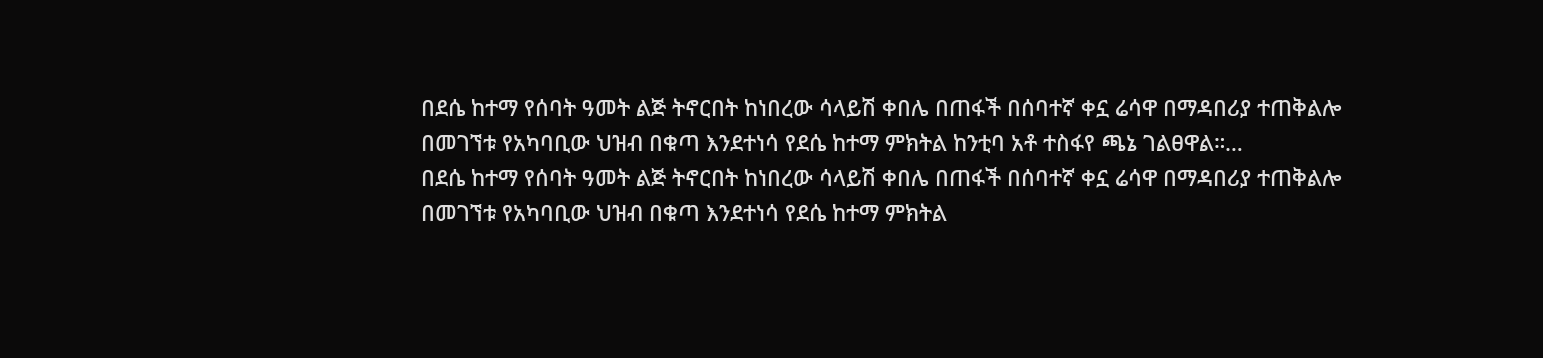በደሴ ከተማ የሰባት ዓመት ልጅ ትኖርበት ከነበረው ሳላይሽ ቀበሌ በጠፋች በሰባተኛ ቀኗ ሬሳዋ በማዳበሪያ ተጠቅልሎ በመገኘቱ የአካባቢው ህዝብ በቁጣ እንደተነሳ የደሴ ከተማ ምክትል ከንቲባ አቶ ተስፋየ ጫኔ ገልፀዋል።…
በደሴ ከተማ የሰባት ዓመት ልጅ ትኖርበት ከነበረው ሳላይሽ ቀበሌ በጠፋች በሰባተኛ ቀኗ ሬሳዋ በማዳበሪያ ተጠቅልሎ በመገኘቱ የአካባቢው ህዝብ በቁጣ እንደተነሳ የደሴ ከተማ ምክትል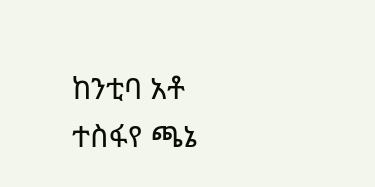ከንቲባ አቶ ተስፋየ ጫኔ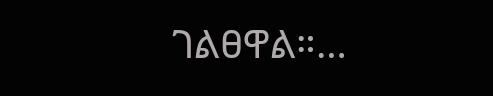ገልፀዋል።…